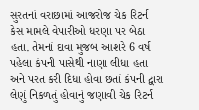સુરતનાં વરાછામાં આજરોજ ચેક રિટર્ન કેસ મામલે વેપારીઓ ધરણા પર બેઠા હતા. તેમનાં દાવા મુજબ આશરે 6 વર્ષ પહેલા કંપની પાસેથી નાણા લીધા હતા અને પરત કરી દિધા હોવા છતાં કંપની દ્વારા લેણું નિકળતું હોવાનું જણાવી ચેક રિટર્ન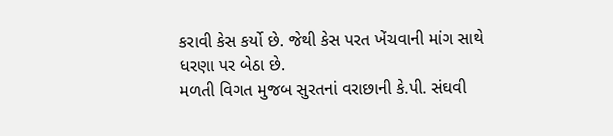કરાવી કેસ કર્યો છે. જેથી કેસ પરત ખેંચવાની માંગ સાથે ધરણા પર બેઠા છે.
મળતી વિગત મુજબ સુરતનાં વરાછાની કે.પી. સંઘવી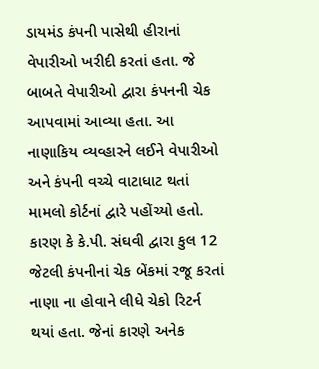ડાયમંડ કંપની પાસેથી હીરાનાં વેપારીઓ ખરીદી કરતાં હતા. જે બાબતે વેપારીઓ દ્વારા કંપનની ચેક આપવામાં આવ્યા હતા. આ નાણાકિય વ્યવ્હારને લઈને વેપારીઓ અને કંપની વચ્ચે વાટાધાટ થતાં મામલો કોર્ટનાં દ્વારે પહોંચ્યો હતો. કારણ કે કે.પી. સંઘવી દ્વારા કુલ 12 જેટલી કંપનીનાં ચેક બેંકમાં રજૂ કરતાં નાણા ના હોવાને લીધે ચેકો રિટર્ન થયાં હતા. જેનાં કારણે અનેક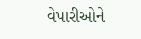વેપારીઓને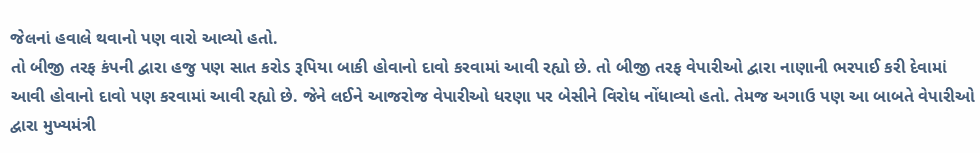જેલનાં હવાલે થવાનો પણ વારો આવ્યો હતો.
તો બીજી તરફ કંપની દ્વારા હજુ પણ સાત કરોડ રૂપિયા બાકી હોવાનો દાવો કરવામાં આવી રહ્યો છે. તો બીજી તરફ વેપારીઓ દ્વારા નાણાની ભરપાઈ કરી દેવામાં આવી હોવાનો દાવો પણ કરવામાં આવી રહ્યો છે. જેને લઈને આજરોજ વેપારીઓ ધરણા પર બેસીને વિરોધ નોંધાવ્યો હતો. તેમજ અગાઉ પણ આ બાબતે વેપારીઓ દ્વારા મુખ્યમંત્રી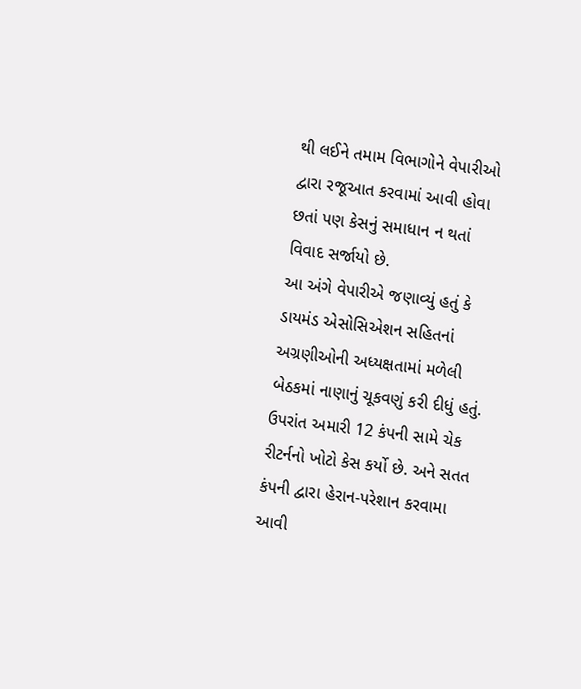થી લઈને તમામ વિભાગોને વેપારીઓ દ્વારા રજૂઆત કરવામાં આવી હોવા છતાં પણ કેસનું સમાધાન ન થતાં વિવાદ સર્જાયો છે.
આ અંગે વેપારીએ જણાવ્યું હતું કે ડાયમંડ એસોસિએશન સહિતનાં અગ્રણીઓની અધ્યક્ષતામાં મળેલી બેઠકમાં નાણાનું ચૂકવણું કરી દીધું હતું. ઉપરાંત અમારી 12 કંપની સામે ચેક રીટર્નનો ખોટો કેસ કર્યો છે. અને સતત કંપની દ્વારા હેરાન-પરેશાન કરવામા આવી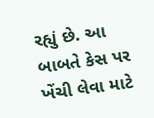રહ્યું છે. આ બાબતે કેસ પર ખેંચી લેવા માટે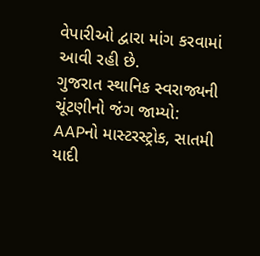વેપારીઓ દ્વારા માંગ કરવામાં આવી રહી છે.
ગુજરાત સ્થાનિક સ્વરાજ્યની ચૂંટણીનો જંગ જામ્યો: AAPનો માસ્ટરસ્ટ્રોક, સાતમી યાદી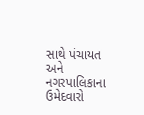સાથે પંચાયત અને નગરપાલિકાના ઉમેદવારો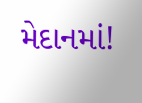મેદાનમાં!